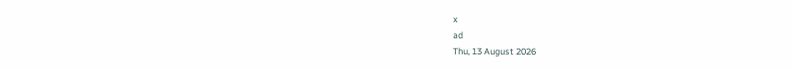x
ad
Thu, 13 August 2026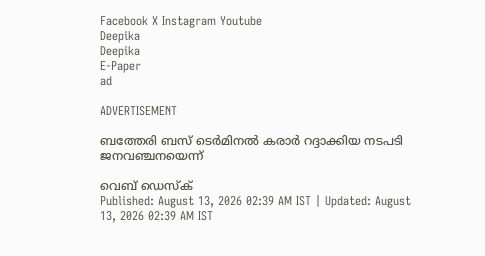Facebook X Instagram Youtube
Deepika
Deepika
E-Paper
ad

ADVERTISEMENT

ബത്തേരി ബസ് ടെര്‍മിനല്‍ കരാര്‍ റദ്ദാക്കിയ നടപടി ജനവഞ്ചനയെന്ന്

വെബ് ഡെസ്ക്
Published: August 13, 2026 02:39 AM IST | Updated: August 13, 2026 02:39 AM IST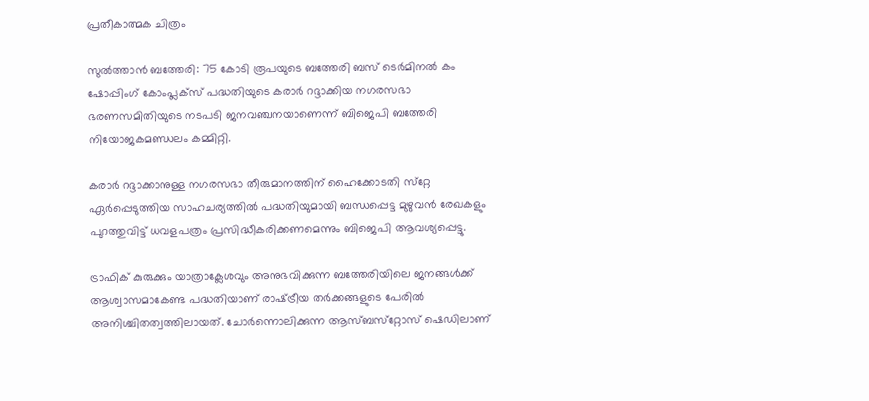പ്രതീകാത്മക ചിത്രം

സുല്‍ത്താന്‍ ബത്തേരി: 75 കോടി രൂപയുടെ ബത്തേരി ബസ് ടെര്‍മിനല്‍ കം ഷോപ്പിംഗ് കോംപ്ലക്‌സ് പദ്ധതിയുടെ കരാര്‍ റദ്ദാക്കിയ നഗരസഭാ ഭരണസമിതിയുടെ നടപടി ജനവഞ്ചനയാണെന്ന് ബിജെപി ബത്തേരി നിയോജകമണ്ഡലം കമ്മിറ്റി.

കരാര്‍ റദ്ദാക്കാനുള്ള നഗരസഭാ തീരുമാനത്തിന് ഹൈക്കോടതി സ്‌റ്റേ ഏര്‍പ്പെടുത്തിയ സാഹചര്യത്തില്‍ പദ്ധതിയുമായി ബന്ധപ്പെട്ട മുഴുവന്‍ രേഖകളും പുറത്തുവിട്ട് ധവളപത്രം പ്രസിദ്ധീകരിക്കണമെന്നും ബിജെപി ആവശ്യപ്പെട്ടു.

ട്രാഫിക് കുരുക്കും യാത്രാക്ലേശവും അനുഭവിക്കുന്ന ബത്തേരിയിലെ ജനങ്ങള്‍ക്ക് ആശ്വാസമാകേണ്ട പദ്ധതിയാണ് രാഷ്‌ട്രീയ തര്‍ക്കങ്ങളുടെ പേരില്‍ അനിശ്ചിതത്വത്തിലായത്. ചോര്‍ന്നൊലിക്കുന്ന ആസ്ബസ്‌റ്റോസ് ഷെഡിലാണ്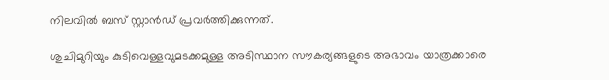നിലവില്‍ ബസ് സ്റ്റാന്‍ഡ് പ്രവര്‍ത്തിക്കുന്നത്.

ശുചിമുറിയും കുടിവെള്ളവുമടക്കമുള്ള അടിസ്ഥാന സൗകര്യങ്ങളുടെ അഭാവം യാത്രക്കാരെ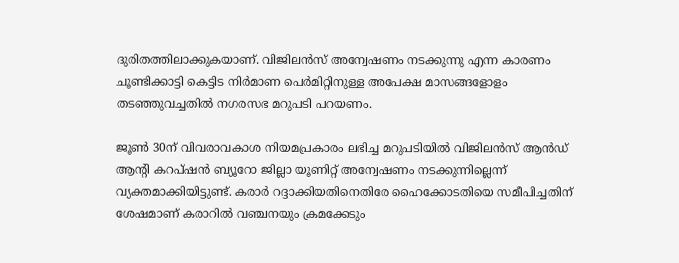ദുരിതത്തിലാക്കുകയാണ്. വിജിലന്‍സ് അന്വേഷണം നടക്കുന്നു എന്ന കാരണം ചൂണ്ടിക്കാട്ടി കെട്ടിട നിര്‍മാണ പെര്‍മിറ്റിനുള്ള അപേക്ഷ മാസങ്ങളോളം തടഞ്ഞുവച്ചതില്‍ നഗരസഭ മറുപടി പറയണം.

ജൂണ്‍ 30ന് വിവരാവകാശ നിയമപ്രകാരം ലഭിച്ച മറുപടിയില്‍ വിജിലന്‍സ് ആന്‍ഡ് ആന്‍റി കറപ്ഷന്‍ ബ്യൂറോ ജില്ലാ യൂണിറ്റ് അന്വേഷണം നടക്കുന്നില്ലെന്ന് വ്യക്തമാക്കിയിട്ടുണ്ട്. കരാര്‍ റദ്ദാക്കിയതിനെതിരേ ഹൈക്കോടതിയെ സമീപിച്ചതിന് ശേഷമാണ് കരാറില്‍ വഞ്ചനയും ക്രമക്കേടും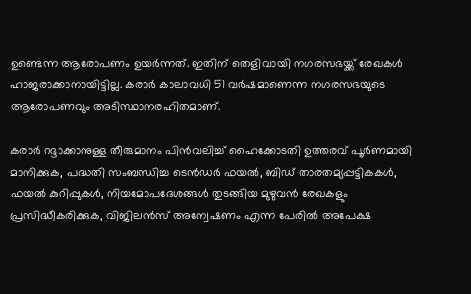ഉണ്ടെന്ന ആരോപണം ഉയര്‍ന്നത്. ഇതിന് തെളിവായി നഗരസഭയ്ക്ക് രേഖകള്‍ ഹാജരാക്കാനായിട്ടില്ല. കരാര്‍ കാലാവധി 51 വര്‍ഷമാണെന്ന നഗരസഭയുടെ ആരോപണവും അടിസ്ഥാനരഹിതമാണ്.

കരാര്‍ റദ്ദാക്കാനുള്ള തീരുമാനം പിന്‍വലിച്ച് ഹൈക്കോടതി ഉത്തരവ് പൂര്‍ണമായി മാനിക്കുക, പദ്ധതി സംബന്ധിച്ച ടെന്‍ഡര്‍ ഫയല്‍, ബിഡ് താരതമ്യപ്പട്ടികകള്‍, ഫയല്‍ കുറിപ്പുകള്‍, നിയമോപദേശങ്ങള്‍ തുടങ്ങിയ മുഴുവന്‍ രേഖകളും പ്രസിദ്ധീകരിക്കുക, വിജിലന്‍സ് അന്വേഷണം എന്ന പേരില്‍ അപേക്ഷ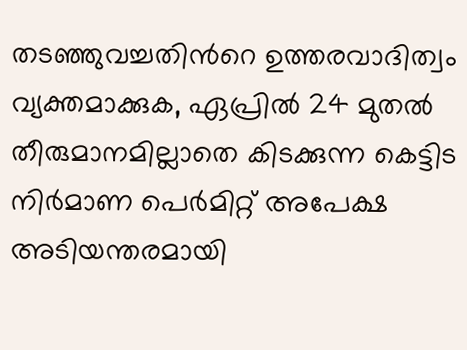തടഞ്ഞുവച്ചതിന്‍റെ ഉത്തരവാദിത്വം വ്യക്തമാക്കുക, ഏപ്രില്‍ 24 മുതല്‍ തീരുമാനമില്ലാതെ കിടക്കുന്ന കെട്ടിട നിര്‍മാണ പെര്‍മിറ്റ് അപേക്ഷ അടിയന്തരമായി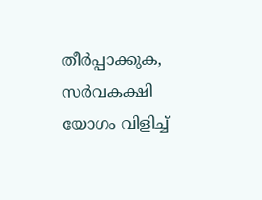തീര്‍പ്പാക്കുക, സര്‍വകക്ഷി യോഗം വിളിച്ച്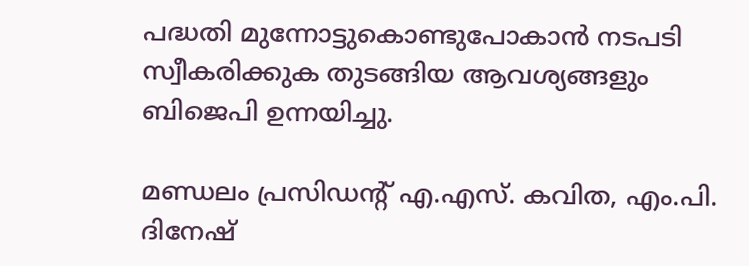പദ്ധതി മുന്നോട്ടുകൊണ്ടുപോകാന്‍ നടപടി സ്വീകരിക്കുക തുടങ്ങിയ ആവശ്യങ്ങളും ബിജെപി ഉന്നയിച്ചു.

മണ്ഡലം പ്രസിഡന്‍റ് എ.എസ്. കവിത, എം.പി. ദിനേഷ്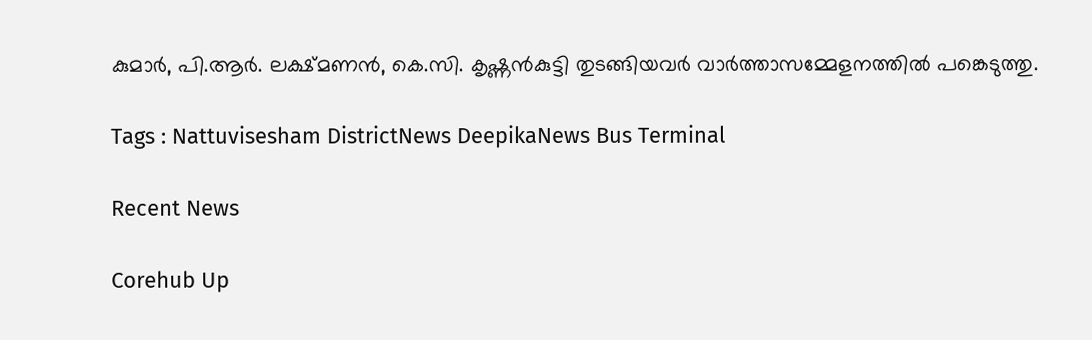കുമാര്‍, പി.ആര്‍. ലക്ഷ്മണന്‍, കെ.സി. കൃഷ്ണന്‍കുട്ടി തുടങ്ങിയവര്‍ വാര്‍ത്താസമ്മേളനത്തില്‍ പങ്കെടുത്തു.

Tags : Nattuvisesham DistrictNews DeepikaNews Bus Terminal

Recent News

Corehub Up